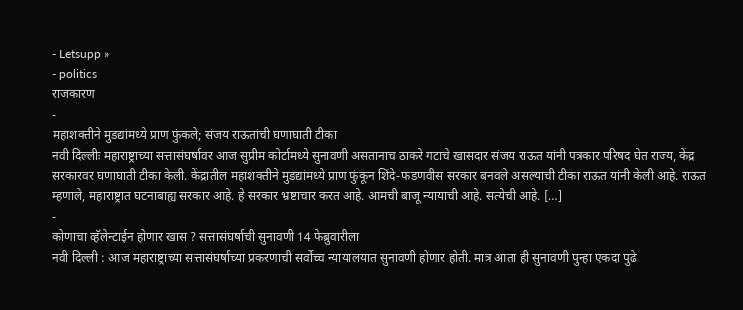- Letsupp »
- politics
राजकारण
-
महाशक्तीने मुडद्यांमध्ये प्राण फुंकले; संजय राऊतांची घणाघाती टीका
नवी दिल्लीः महाराष्ट्राच्या सत्तासंघर्षावर आज सुप्रीम कोर्टामध्ये सुनावणी असतानाच ठाकरे गटाचे खासदार संजय राऊत यांनी पत्रकार परिषद घेत राज्य, केंद्र सरकारवर घणाघाती टीका केली. केंद्रातील महाशक्तीने मुडद्यांमध्ये प्राण फुंकून शिंदे-फडणवीस सरकार बनवले असल्याची टीका राऊत यांनी केली आहे. राऊत म्हणाले, महाराष्ट्रात घटनाबाह्य सरकार आहे. हे सरकार भ्रष्टाचार करत आहे. आमची बाजू न्यायाची आहे. सत्येची आहे. […]
-
कोणाचा व्हॅलेन्टाईन होणार खास ? सत्तासंघर्षाची सुनावणी 14 फेब्रुवारीला
नवी दिल्ली : आज महाराष्ट्राच्या सत्तासंघर्षाच्या प्रकरणाची सर्वोच्च न्यायालयात सुनावणी होणार होती. मात्र आता ही सुनावणी पुन्हा एकदा पुढे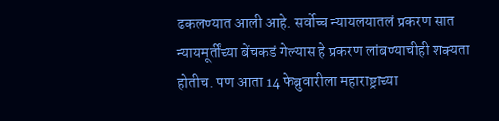ढकलण्यात आली आहे. सर्वोच्च न्यायलयातलं प्रकरण सात न्यायमूर्तींच्या बेंचकडं गेल्यास हे प्रकरण लांबण्याचीही शक्यता होतीच. पण आता 14 फेब्रुवारीला महाराष्ट्राच्या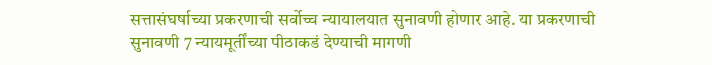सत्तासंघर्षाच्या प्रकरणाची सर्वोच्च न्यायालयात सुनावणी होणार आहे. या प्रकरणाची सुनावणी 7 न्यायमूर्तींच्या पीठाकडं देण्याची मागणी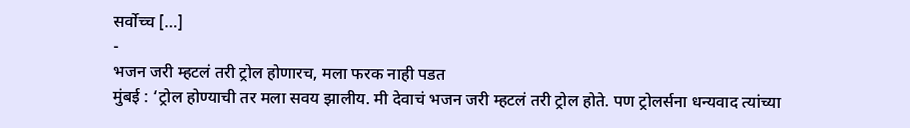सर्वोच्च […]
-
भजन जरी म्हटलं तरी ट्रोल होणारच, मला फरक नाही पडत
मुंबई : ‘ट्रोल होण्याची तर मला सवय झालीय. मी देवाचं भजन जरी म्हटलं तरी ट्रोल होते. पण ट्रोलर्सना धन्यवाद त्यांच्या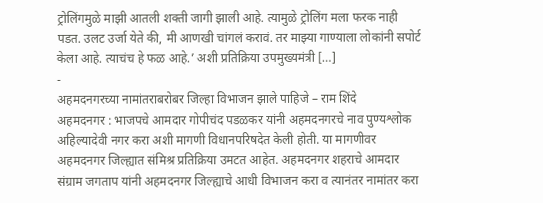ट्रोलिंगमुळे माझी आतली शक्ती जागी झाली आहे. त्यामुळे ट्रोलिंग मला फरक नाही पडत. उलट उर्जा येते की, मी आणखी चांगलं करावं. तर माझ्या गाण्याला लोकांनी सपोर्ट केला आहे. त्याचंच हे फळ आहे.’ अशी प्रतिक्रिया उपमुख्यमंत्री […]
-
अहमदनगरच्या नामांतराबरोबर जिल्हा विभाजन झाले पाहिजे – राम शिंदे
अहमदनगर : भाजपचे आमदार गोपीचंद पडळकर यांनी अहमदनगरचे नाव पुण्यश्लोक अहिल्यादेवी नगर करा अशी मागणी विधानपरिषदेत केली होती. या मागणीवर अहमदनगर जिल्ह्यात संमिश्र प्रतिक्रिया उमटत आहेत. अहमदनगर शहराचे आमदार संग्राम जगताप यांनी अहमदनगर जिल्ह्याचे आधी विभाजन करा व त्यानंतर नामांतर करा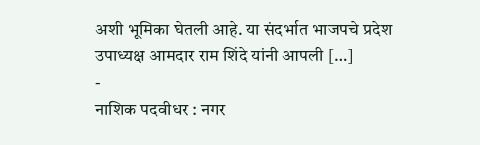अशी भूमिका घेतली आहे. या संदर्भात भाजपचे प्रदेश उपाध्यक्ष आमदार राम शिंदे यांनी आपली […]
-
नाशिक पदवीधर : नगर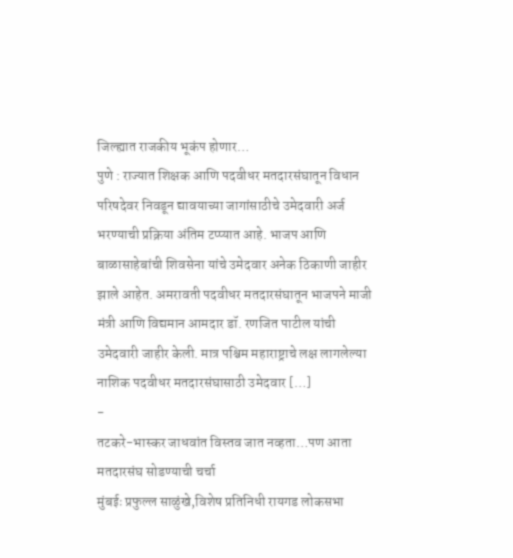जिल्ह्यात राजकीय भूकंप होणार…
पुणे : राज्यात शिक्षक आणि पदवीधर मतदारसंघातून विधान परिषदेवर निवडून द्यावयाच्या जागांसाठीचे उमेदवारी अर्ज भरण्याची प्रक्रिया अंतिम टप्प्यात आहे. भाजप आणि बाळासाहेबांची शिवसेना यांचे उमेदवार अनेक ठिकाणी जाहीर झाले आहेत. अमरावती पदवीधर मतदारसंघातून भाजपने माजी मंत्री आणि विद्यमान आमदार डॉ. रणजित पाटील यांची उमेदवारी जाहीर केली. मात्र पश्चिम महाराष्ट्राचे लक्ष लागलेल्या नाशिक पदवीधर मतदारसंघासाठी उमेदवार […]
-
तटकरे-भास्कर जाधवांत विस्तव जात नव्हता…पण आता मतदारसंघ सोडण्याची चर्चा
मुंबईः प्रफुल्ल साळुंखे,विशेष प्रतिनिधी रायगड लोकसभा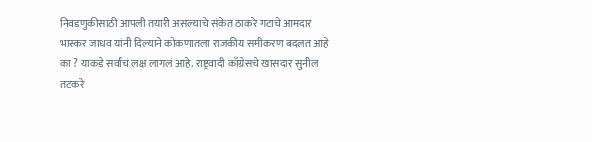निवडणुकीसाठी आपली तयारी असल्याचे संकेत ठाकरे गटाचे आमदार भास्कर जाधव यांनी दिल्याने कोकणातला राजकीय समीकरण बदलत आहे का ? याकडे सर्वांचं लक्ष लागलं आहे. राष्ट्रवादी काँग्रेसचे खासदार सुनील तटकरे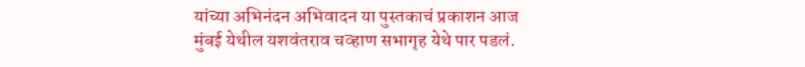यांच्या अभिनंदन अभिवादन या पुस्तकाचं प्रकाशन आज मुंबई येथील यशवंतराव चव्हाण सभागृह येथे पार पडलं.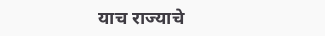याच राज्याचे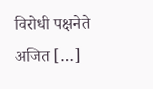विरोधी पक्षनेते अजित […]